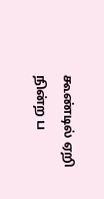கூண்டில் ஏறி நின்ற ப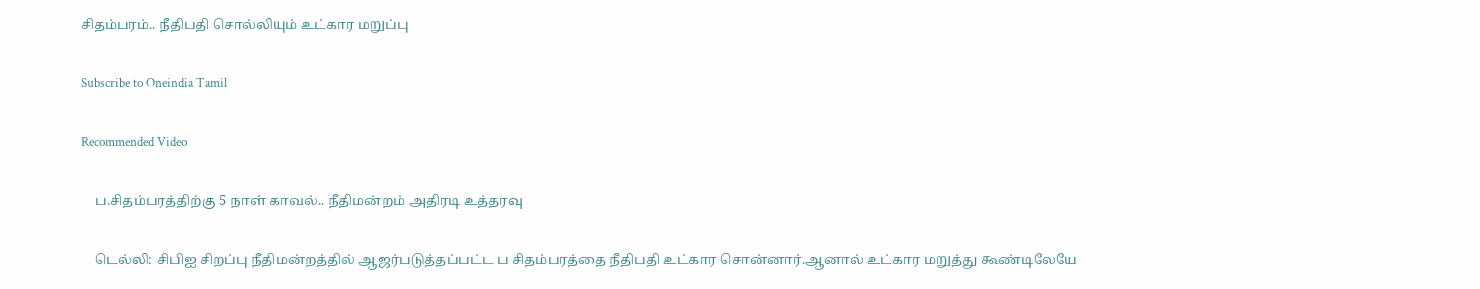சிதம்பரம்.. நீதிபதி சொல்லியும் உட்கார மறுப்பு

Subscribe to Oneindia Tamil

Recommended Video

    ப.சிதம்பரத்திற்கு 5 நாள் காவல்.. நீதிமன்றம் அதிரடி உத்தரவு

    டெல்லி: சிபிஐ சிறப்பு நீதிமன்றத்தில் ஆஜர்படுத்தப்பட்ட ப சிதம்பரத்தை நீதிபதி உட்கார சொன்னார்.ஆனால் உட்கார மறுத்து கூண்டிலேயே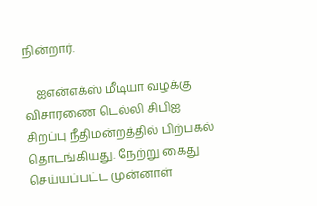நின்றார்.

    ஐஎன்எக்ஸ் மீடியா வழக்கு விசாரணை டெல்லி சிபிஐ சிறப்பு நீதிமன்றத்தில் பிற்பகல் தொடங்கியது. நேற்று கைது செய்யப்பட்ட முன்னாள்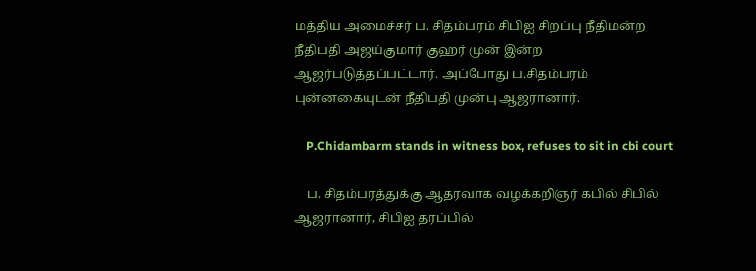மத்திய அமைச்சர் ப. சிதம்பரம் சிபிஐ சிறப்பு நீதிமன்ற நீதிபதி அஜய்குமார் குஹர் முன் இன்ற ஆஜர்படுத்தப்பட்டார். அப்போது ப.சிதம்பரம் புன்னகையுடன் நீதிபதி முன்பு ஆஜரானார்.

    P.Chidambarm stands in witness box, refuses to sit in cbi court

    ப. சிதம்பரத்துக்கு ஆதரவாக வழக்கறிஞர் கபில் சிபில் ஆஜரானார், சிபிஐ தரப்பில்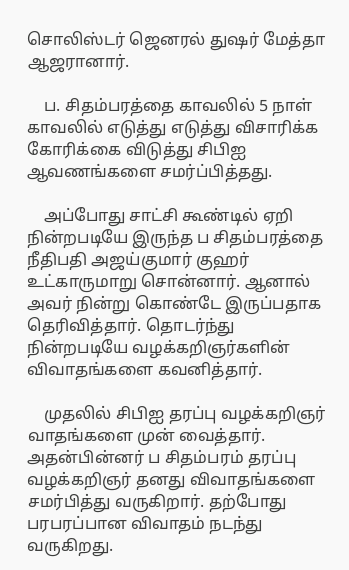சொலிஸ்டர் ஜெனரல் துஷர் மேத்தா ஆஜரானார்.

    ப. சிதம்பரத்தை காவலில் 5 நாள் காவலில் எடுத்து எடுத்து விசாரிக்க கோரிக்கை விடுத்து சிபிஐ ஆவணங்களை சமர்ப்பித்தது.

    அப்போது சாட்சி கூண்டில் ஏறி நின்றபடியே இருந்த ப சிதம்பரத்தை நீதிபதி அஜய்குமார் குஹர் உட்காருமாறு சொன்னார். ஆனால் அவர் நின்று கொண்டே இருப்பதாக தெரிவித்தார். தொடர்ந்து நின்றபடியே வழக்கறிஞர்களின் விவாதங்களை கவனித்தார்.

    முதலில் சிபிஐ தரப்பு வழக்கறிஞர் வாதங்களை முன் வைத்தார். அதன்பின்னர் ப சிதம்பரம் தரப்பு வழக்கறிஞர் தனது விவாதங்களை சமர்பித்து வருகிறார். தற்போது பரபரப்பான விவாதம் நடந்து வருகிறது.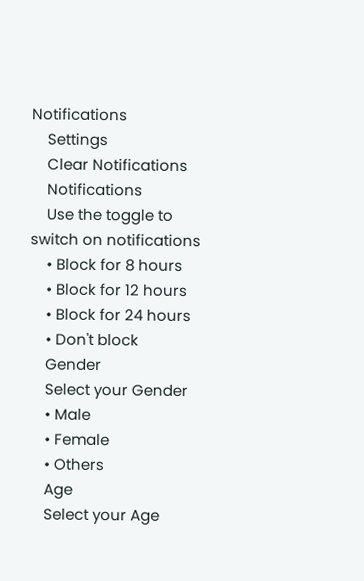Notifications
    Settings
    Clear Notifications
    Notifications
    Use the toggle to switch on notifications
    • Block for 8 hours
    • Block for 12 hours
    • Block for 24 hours
    • Don't block
    Gender
    Select your Gender
    • Male
    • Female
    • Others
    Age
    Select your Age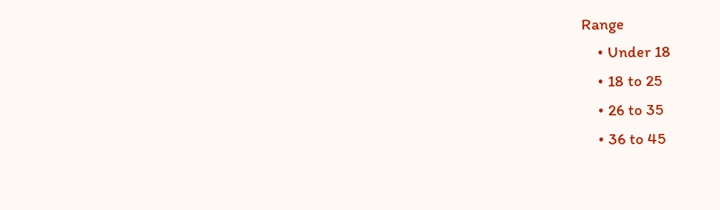Range
    • Under 18
    • 18 to 25
    • 26 to 35
    • 36 to 45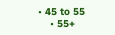• 45 to 55
    • 55+